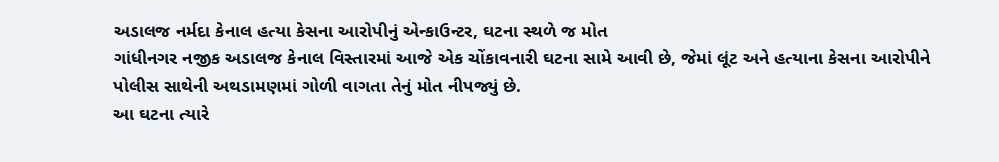અડાલજ નર્મદા કેનાલ હત્યા કેસના આરોપીનું એન્કાઉન્ટર, ઘટના સ્થળે જ મોત
ગાંધીનગર નજીક અડાલજ કેનાલ વિસ્તારમાં આજે એક ચોંકાવનારી ઘટના સામે આવી છે, જેમાં લૂંટ અને હત્યાના કેસના આરોપીને પોલીસ સાથેની અથડામણમાં ગોળી વાગતા તેનું મોત નીપજ્યું છે.
આ ઘટના ત્યારે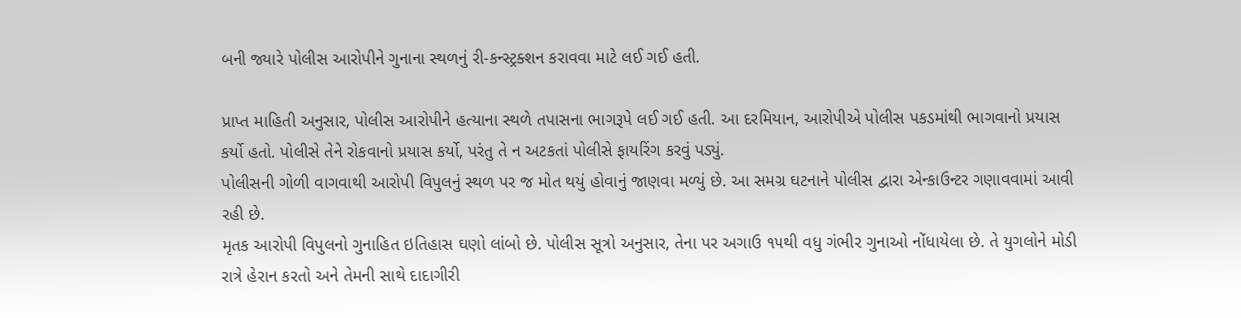બની જ્યારે પોલીસ આરોપીને ગુનાના સ્થળનું રી-કન્સ્ટ્રક્શન કરાવવા માટે લઈ ગઈ હતી.

પ્રાપ્ત માહિતી અનુસાર, પોલીસ આરોપીને હત્યાના સ્થળે તપાસના ભાગરૂપે લઈ ગઈ હતી. આ દરમિયાન, આરોપીએ પોલીસ પકડમાંથી ભાગવાનો પ્રયાસ કર્યો હતો. પોલીસે તેને રોકવાનો પ્રયાસ કર્યો, પરંતુ તે ન અટકતાં પોલીસે ફાયરિંગ કરવું પડ્યું.
પોલીસની ગોળી વાગવાથી આરોપી વિપુલનું સ્થળ પર જ મોત થયું હોવાનું જાણવા મળ્યું છે. આ સમગ્ર ઘટનાને પોલીસ દ્વારા એન્કાઉન્ટર ગણાવવામાં આવી રહી છે.
મૃતક આરોપી વિપુલનો ગુનાહિત ઇતિહાસ ઘણો લાંબો છે. પોલીસ સૂત્રો અનુસાર, તેના પર અગાઉ ૧૫થી વધુ ગંભીર ગુનાઓ નોંધાયેલા છે. તે યુગલોને મોડી રાત્રે હેરાન કરતો અને તેમની સાથે દાદાગીરી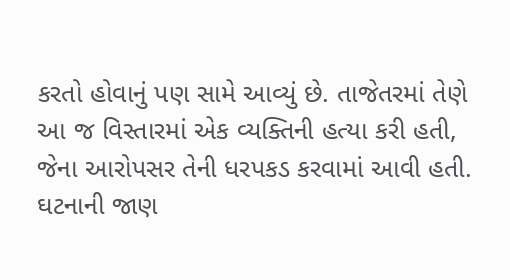કરતો હોવાનું પણ સામે આવ્યું છે. તાજેતરમાં તેણે આ જ વિસ્તારમાં એક વ્યક્તિની હત્યા કરી હતી, જેના આરોપસર તેની ધરપકડ કરવામાં આવી હતી.
ઘટનાની જાણ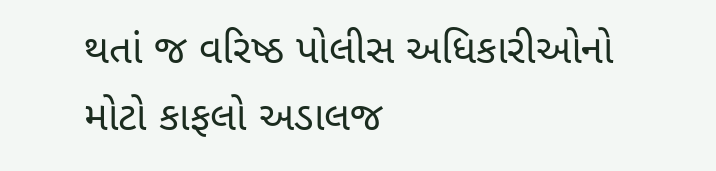થતાં જ વરિષ્ઠ પોલીસ અધિકારીઓનો મોટો કાફલો અડાલજ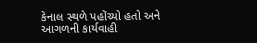કેનાલ સ્થળે પહોંચ્યો હતો અને આગળની કાર્યવાહી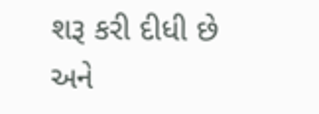શરૂ કરી દીધી છે અને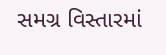સમગ્ર વિસ્તારમાં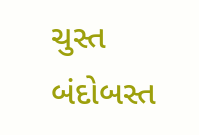ચુસ્ત બંદોબસ્ત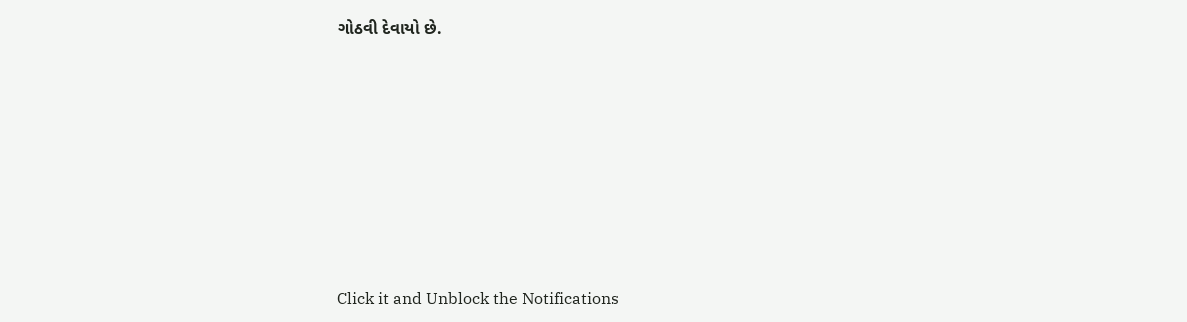ગોઠવી દેવાયો છે.












Click it and Unblock the Notifications